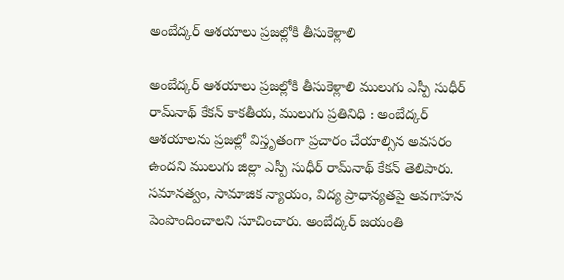అంబేద్కర్ ఆశయాలు ప్రజల్లోకి తీసుకెళ్లాలి

అంబేద్కర్ ఆశయాలు ప్రజల్లోకి తీసుకెళ్లాలి ములుగు ఎస్పీ సుధీర్ రామ్‌నాథ్ కేకన్ కాకతీయ, ములుగు ప్రతినిధి : అంబేద్కర్ ఆశయాలను ప్రజల్లో విస్తృతంగా ప్రచారం చేయాల్సిన అవసరం ఉందని ములుగు జిల్లా ఎస్పీ సుధీర్ రామ్‌నాథ్ కేకన్ తెలిపారు. సమానత్వం, సామాజిక న్యాయం, విద్య ప్రాధాన్యతపై అవగాహన పెంపొందించాలని సూచించారు. అంబేద్కర్ జయంతి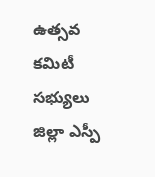ఉత్సవ కమిటీ సభ్యులు జిల్లా ఎస్పీ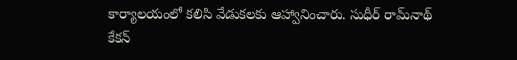కార్యాలయంలో కలిసి వేడుకలకు ఆహ్వానించారు. సుధీర్ రామ్‌నాథ్ కేకన్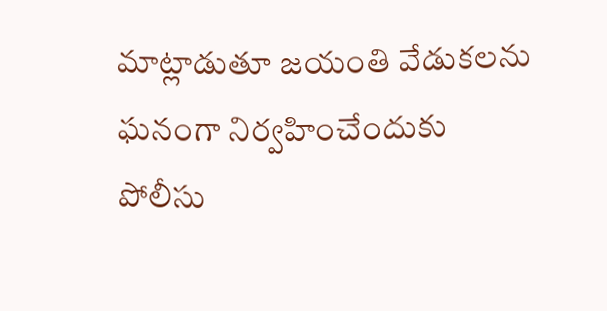మాట్లాడుతూ జయంతి వేడుకలను ఘనంగా నిర్వహించేందుకు పోలీసు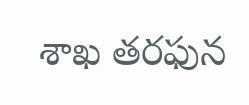శాఖ తరఫున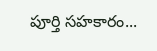పూర్తి సహకారం...